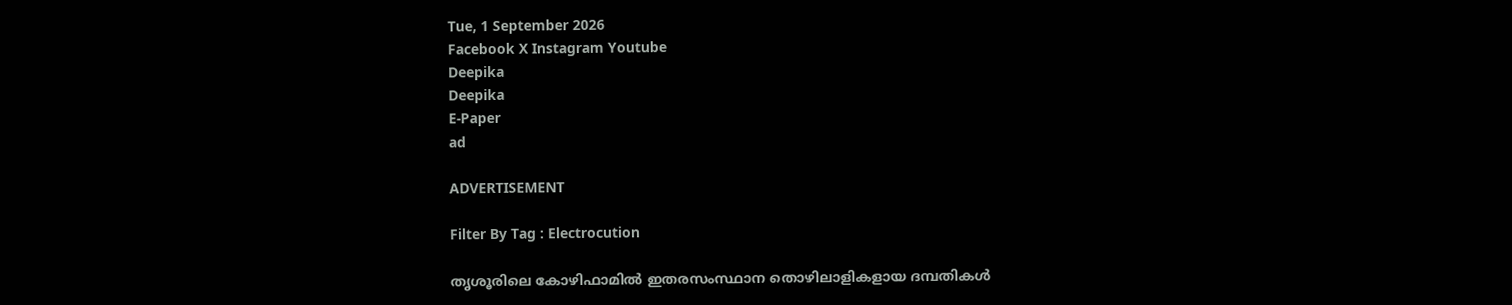Tue, 1 September 2026
Facebook X Instagram Youtube
Deepika
Deepika
E-Paper
ad

ADVERTISEMENT

Filter By Tag : Electrocution

തൃശൂരിലെ കോഴിഫാമിൽ ഇതരസംസ്ഥാന തൊഴിലാളികളായ ദമ്പതികൾ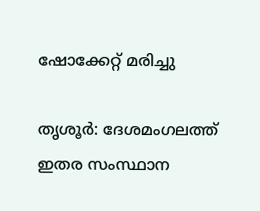ഷോക്കേറ്റ് മരിച്ചു

തൃശൂർ: ദേശമംഗലത്ത് ഇതര സംസ്ഥാന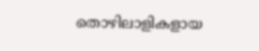തൊഴിലാളികളായ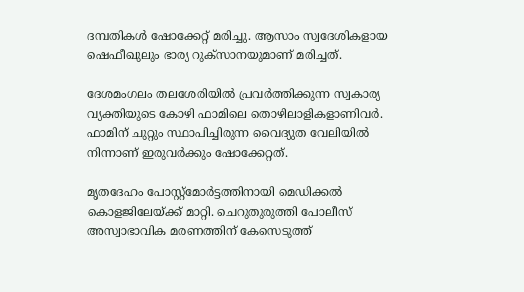ദമ്പതികൾ ഷോക്കേറ്റ് മരിച്ചു. ആസാം സ്വദേശികളായ ഷെഫീഖുലും ഭാര്യ റുക്സാനയുമാണ് മരിച്ചത്.

ദേശമംഗലം തലശേരിയിൽ പ്രവർത്തിക്കുന്ന സ്വകാര്യ വ്യക്തിയുടെ കോഴി ഫാമിലെ തൊഴിലാളികളാണിവർ. ഫാമിന് ചുറ്റും സ്ഥാപിച്ചിരുന്ന വൈദ്യുത വേലിയിൽ നിന്നാണ് ഇരുവർക്കും ഷോക്കേറ്റത്.

മൃതദേഹം പോസ്റ്റ്‌മോർട്ടത്തിനായി മെഡിക്കൽ കൊളജിലേയ്ക്ക് മാറ്റി. ചെറുതുരുത്തി പോലീസ് അസ്വാഭാവിക മരണത്തിന് കേസെടുത്ത്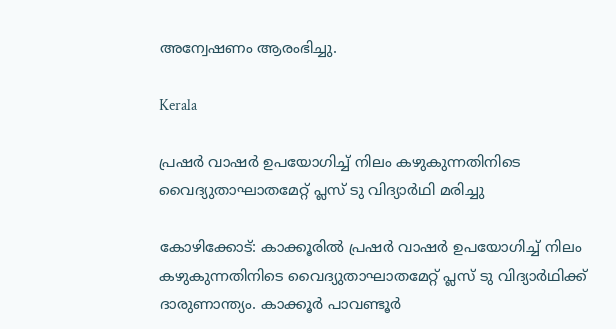അന്വേഷണം ആരംഭിച്ചു.

Kerala

പ്രഷർ വാഷർ ഉപയോഗിച്ച് നിലം കഴുകുന്നതിനിടെ വൈദ്യുതാഘാതമേറ്റ് പ്ലസ് ടു വിദ്യാർഥി മരിച്ചു

കോഴിക്കോട്: കാക്കൂരിൽ പ്രഷർ വാഷർ ഉപയോഗിച്ച് നിലം കഴുകുന്നതിനിടെ വൈദ്യുതാഘാതമേറ്റ് പ്ലസ് ടു വിദ്യാർഥിക്ക് ദാരുണാന്ത്യം. കാക്കൂർ പാവണ്ടൂർ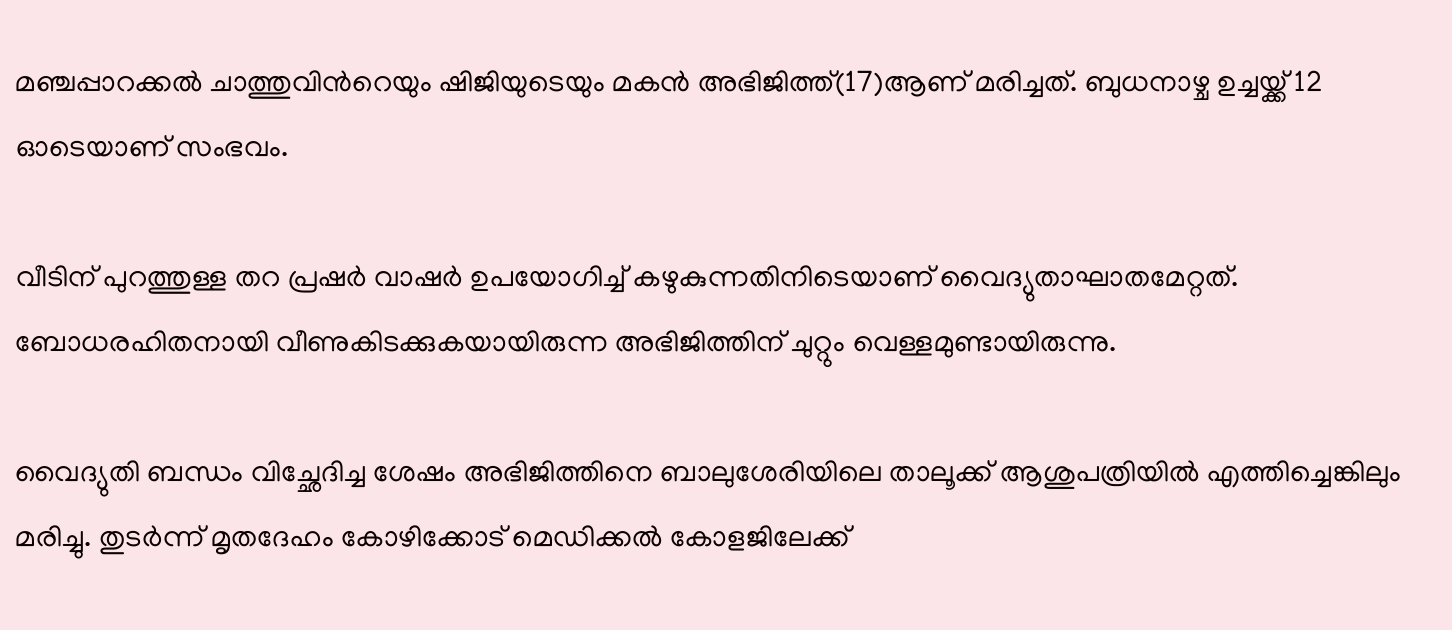മഞ്ചപ്പാറക്കൽ ചാത്തുവിന്‍റെയും ഷിജിയുടെയും മകൻ അഭിജിത്ത്(17)ആണ് മരിച്ചത്. ബുധനാഴ്ച ഉച്ചയ്ക്ക് 12 ഓടെയാണ് സംഭവം.

വീടിന് പുറത്തുള്ള തറ പ്രഷർ വാഷർ ഉപയോഗിച്ച് കഴുകുന്നതിനിടെയാണ് വൈദ്യുതാഘാതമേറ്റത്. ബോധരഹിതനായി വീണുകിടക്കുകയായിരുന്ന അഭിജിത്തിന് ചുറ്റും വെള്ളമുണ്ടായിരുന്നു.

വൈദ്യുതി ബന്ധം വിച്ഛേദിച്ച ശേഷം അഭിജിത്തിനെ ബാലുശേരിയിലെ താലൂക്ക് ആശുപത്രിയിൽ എത്തിച്ചെങ്കിലും മരിച്ചു. തുടർന്ന് മൃതദേഹം കോഴിക്കോട് മെഡിക്കൽ കോളജിലേക്ക്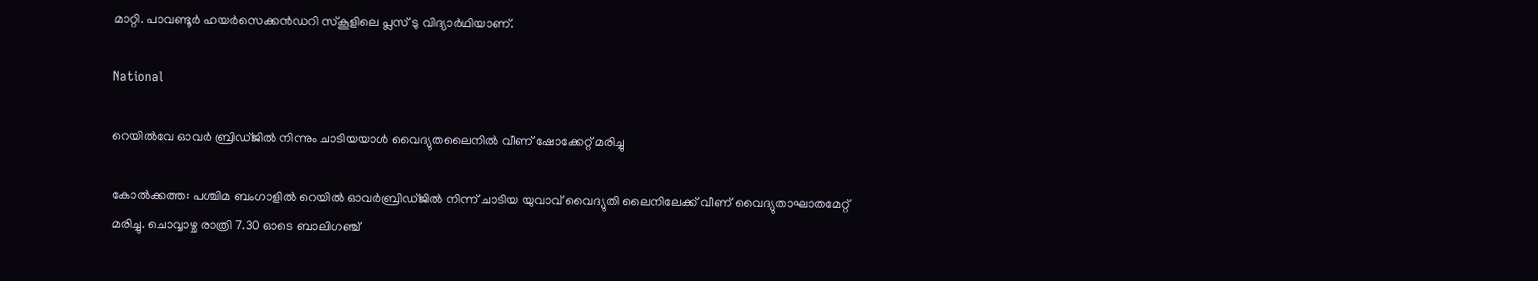മാറ്റി. പാവണ്ടൂർ ഹയർസെക്കൻഡറി സ്‌കൂളിലെ പ്ലസ് ടു വിദ്യാർഥിയാണ്.

National

റെയിൽവേ ഓവർ ബ്രിഡ്ജിൽ നിന്നും ചാടിയയാൾ വൈദ്യുതലൈനിൽ വീണ് ഷോക്കേറ്റ് മരിച്ചു

കോൽക്കത്ത: പശ്ചിമ ബംഗാളിൽ റെയിൽ ഓവർബ്രിഡ്ജിൽ നിന്ന് ചാടിയ യുവാവ് വൈദ്യുതി ലൈനിലേക്ക് വീണ് വൈദ്യുതാഘാതമേറ്റ് മരിച്ചു. ചൊവ്വാഴ്ച രാത്രി 7.30 ഓടെ ബാലിഗഞ്ച്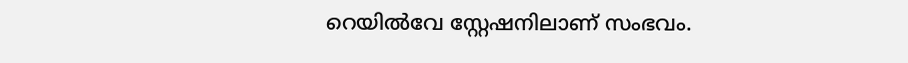റെയിൽവേ സ്റ്റേഷനിലാണ് സംഭവം.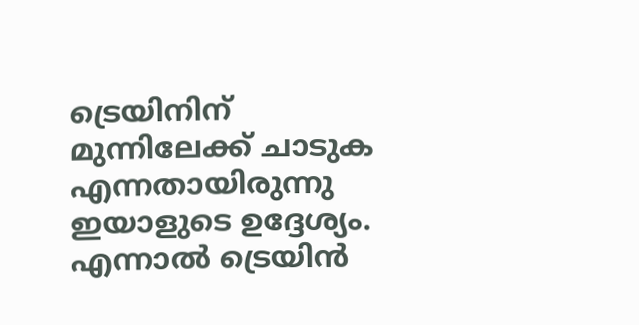ട്രെയിനിന് മുന്നിലേക്ക് ചാടുക എന്നതായിരുന്നു ഇയാളുടെ ഉദ്ദേശ്യം. എന്നാൽ ട്രെയിൻ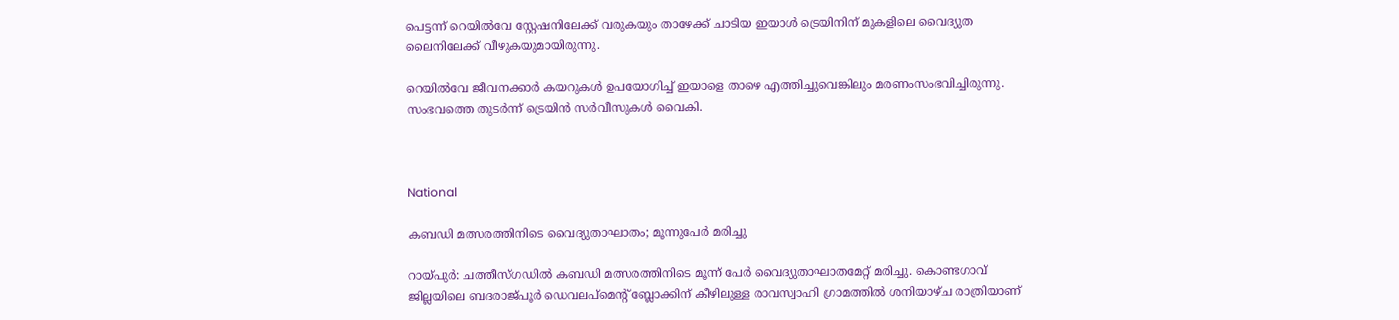പെട്ടന്ന് റെയിൽവേ സ്റ്റേഷനിലേക്ക് വരുകയും താഴേക്ക് ചാടിയ ഇയാൾ ട്രെയിനിന് മുകളിലെ വൈദ്യുത ലൈനിലേക്ക് വീഴുകയുമായിരുന്നു.

റെയിൽവേ ജീവനക്കാർ കയറുകൾ ഉപയോഗിച്ച് ഇയാളെ താഴെ എത്തിച്ചുവെങ്കിലും മരണംസംഭവിച്ചിരുന്നു. സംഭവത്തെ തുടർന്ന് ട്രെയിൻ സർവീസുകൾ വൈകി.



National

കബഡി മത്സരത്തിനിടെ വൈദ്യുതാഘാതം; മൂന്നുപേർ മരിച്ചു

റായ്പുർ: ചത്തീസ്ഗഡിൽ കബഡി മത്സരത്തിനിടെ മൂന്ന് പേർ വൈദ്യുതാഘാതമേറ്റ് മരിച്ചു. കൊണ്ടഗാവ് ജില്ലയിലെ ബദരാജ്പൂർ ഡെവലപ്‌മെന്‍റ് ബ്ലോക്കിന് കീഴിലുള്ള രാവസ്വാഹി ഗ്രാമത്തിൽ ശനിയാഴ്ച രാത്രിയാണ്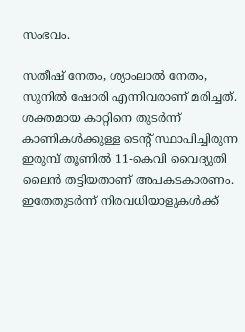സംഭവം.

സതീഷ് നേതം, ശ്യാംലാൽ നേതം, സുനിൽ ഷോരി എന്നിവരാണ് മരിച്ചത്. ശക്തമായ കാറ്റിനെ തുടർന്ന് കാണികൾക്കുള്ള ടെന്‍റ് സ്ഥാപിച്ചിരുന്ന ഇരുമ്പ് തൂണിൽ 11-കെവി വൈദ്യുതി ലൈൻ തട്ടിയതാണ് അപകടകാരണം. ഇതേതുടർന്ന് നിരവധിയാളുകൾക്ക്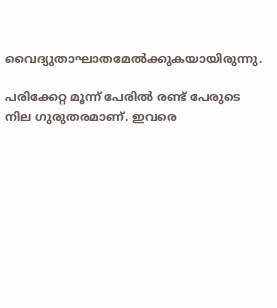വൈദ്യുതാഘാതമേൽക്കുകയായിരുന്നു.

പരിക്കേറ്റ മൂന്ന് പേരിൽ രണ്ട് പേരുടെ നില ഗുരുതരമാണ്. ഇവരെ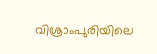വിശ്രാംപുരിയിലെ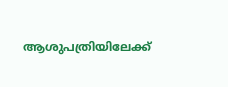ആശുപത്രിയിലേക്ക്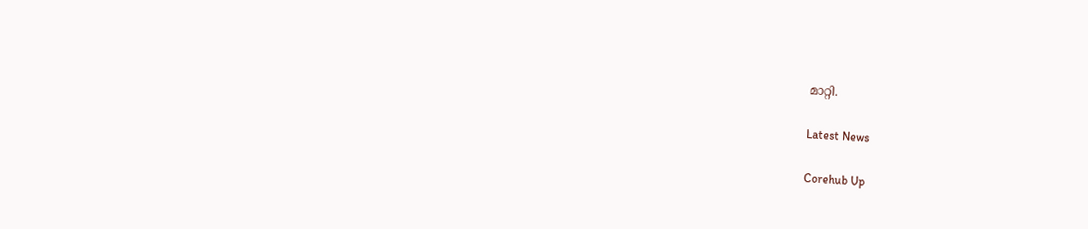മാറ്റി.

Latest News

Corehub Up